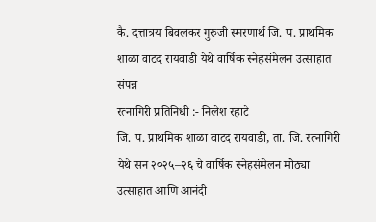कै. दत्तात्रय बिवलकर गुरुजी स्मरणार्थ जि. प. प्राथमिक शाळा वाटद रायवाडी येथे वार्षिक स्नेहसंमेलन उत्साहात संपन्न
रत्नागिरी प्रतिनिधी :- निलेश रहाटे
जि. प. प्राथमिक शाळा वाटद रायवाडी, ता. जि. रत्नागिरी येथे सन २०२५–२६ चे वार्षिक स्नेहसंमेलन मोठ्या उत्साहात आणि आनंदी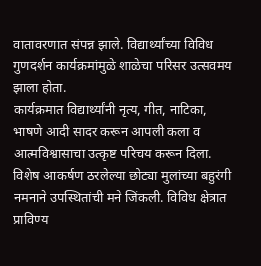वातावरणात संपन्न झाले. विद्यार्थ्यांच्या विविध गुणदर्शन कार्यक्रमांमुळे शाळेचा परिसर उत्सवमय झाला होता.
कार्यक्रमात विद्यार्थ्यांनी नृत्य, गीत, नाटिका, भाषणे आदी सादर करून आपली कला व आत्मविश्वासाचा उत्कृष्ट परिचय करून दिला. विशेष आकर्षण ठरलेल्या छोट्या मुलांच्या बहुरंगी नमनाने उपस्थितांची मने जिंकली. विविध क्षेत्रात प्राविण्य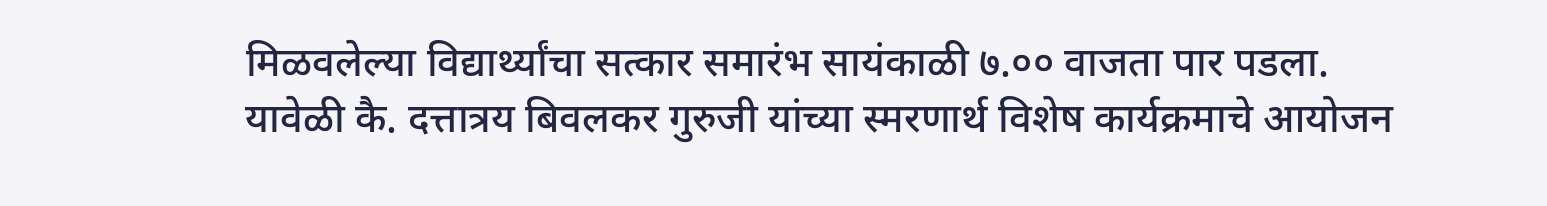मिळवलेल्या विद्यार्थ्यांचा सत्कार समारंभ सायंकाळी ७.०० वाजता पार पडला.
यावेळी कै. दत्तात्रय बिवलकर गुरुजी यांच्या स्मरणार्थ विशेष कार्यक्रमाचे आयोजन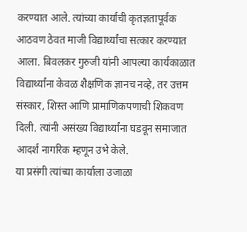करण्यात आले. त्यांच्या कार्याची कृतज्ञतापूर्वक आठवण ठेवत माजी विद्यार्थ्यांचा सत्कार करण्यात आला. बिवलकर गुरुजी यांनी आपल्या कार्यकाळात विद्यार्थ्यांना केवळ शैक्षणिक ज्ञानच नव्हे, तर उत्तम संस्कार, शिस्त आणि प्रामाणिकपणाची शिकवण दिली. त्यांनी असंख्य विद्यार्थ्यांना घडवून समाजात आदर्श नागरिक म्हणून उभे केले.
या प्रसंगी त्यांच्या कार्याला उजाळा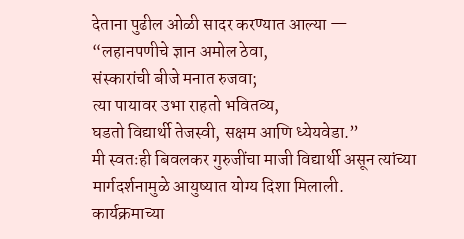देताना पुढील ओळी सादर करण्यात आल्या —
“लहानपणीचे ज्ञान अमोल ठेवा,
संस्कारांची बीजे मनात रुजवा;
त्या पायावर उभा राहतो भवितव्य,
घडतो विद्यार्थी तेजस्वी, सक्षम आणि ध्येयवेडा.”
मी स्वतःही बिवलकर गुरुजींचा माजी विद्यार्थी असून त्यांच्या मार्गदर्शनामुळे आयुष्यात योग्य दिशा मिलाली.
कार्यक्रमाच्या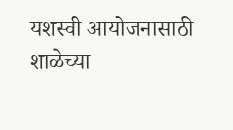यशस्वी आयोजनासाठी शाळेच्या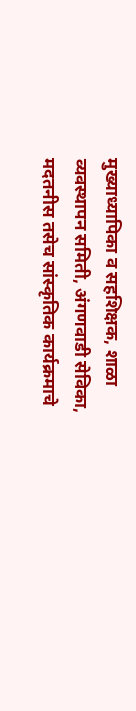मुख्याध्यापिका व सहशिक्षक, शाळा व्यवस्थापन समिती, अंगणवाडी सेविका, मदतनीस तसेच सांस्कृतिक कार्यक्रमाचे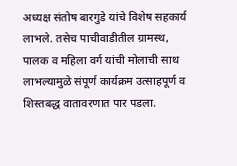अध्यक्ष संतोष बारगुडे यांचे विशेष सहकार्य लाभले. तसेच पाचीवाडीतील ग्रामस्थ, पालक व महिला वर्ग यांची मोलाची साथ लाभल्यामुळे संपूर्ण कार्यक्रम उत्साहपूर्ण व शिस्तबद्ध वातावरणात पार पडला.